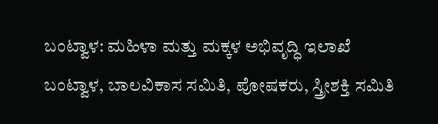ಬಂಟ್ವಾಳ: ಮಹಿಳಾ ಮತ್ತು ಮಕ್ಕಳ ಅಭಿವೃದ್ಧಿ ಇಲಾಖೆ ಬಂಟ್ವಾಳ, ಬಾಲವಿಕಾಸ ಸಮಿತಿ, ಪೋಷಕರು, ಸ್ತ್ರೀಶಕ್ತಿ ಸಮಿತಿ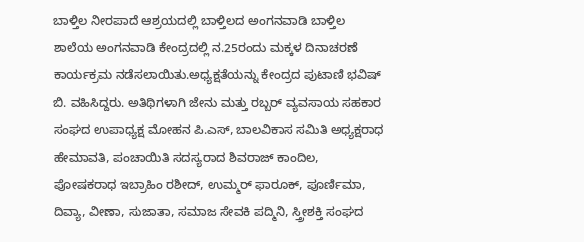ಬಾಳ್ತಿಲ ನೀರಪಾದೆ ಆಶ್ರಯದಲ್ಲಿ ಬಾಳ್ತಿಲದ ಅಂಗನವಾಡಿ ಬಾಳ್ತಿಲ ಶಾಲೆಯ ಅಂಗನವಾಡಿ ಕೇಂದ್ರದಲ್ಲಿ ನ.25ರಂದು ಮಕ್ಕಳ ದಿನಾಚರಣೆ ಕಾರ್ಯಕ್ರಮ ನಡೆಸಲಾಯಿತು.ಅಧ್ಯಕ್ಷತೆಯನ್ನು ಕೇಂದ್ರದ ಪುಟಾಣಿ ಭವಿಷ್ ಬಿ. ವಹಿಸಿದ್ದರು. ಅತಿಥಿಗಳಾಗಿ ಜೇನು ಮತ್ತು ರಬ್ಬರ್ ವ್ಯವಸಾಯ ಸಹಕಾರ ಸಂಘದ ಉಪಾಧ್ಯಕ್ಷ ಮೋಹನ ಪಿ.ಎಸ್, ಬಾಲವಿಕಾಸ ಸಮಿತಿ ಅಧ್ಯಕ್ಷರಾಧ ಹೇಮಾವತಿ, ಪಂಚಾಯಿತಿ ಸದಸ್ಯರಾದ ಶಿವರಾಜ್ ಕಾಂದಿಲ, ಪೋಷಕರಾಧ ಇಬ್ರಾಹಿಂ ರಶೀದ್, ಉಮ್ಮರ್ ಫಾರೂಕ್, ಪೂರ್ಣಿಮಾ, ದಿವ್ಯಾ, ವೀಣಾ, ಸುಜಾತಾ, ಸಮಾಜ ಸೇವಕಿ ಪದ್ಮಿನಿ, ಸ್ತ್ರೀಶಕ್ತಿ ಸಂಘದ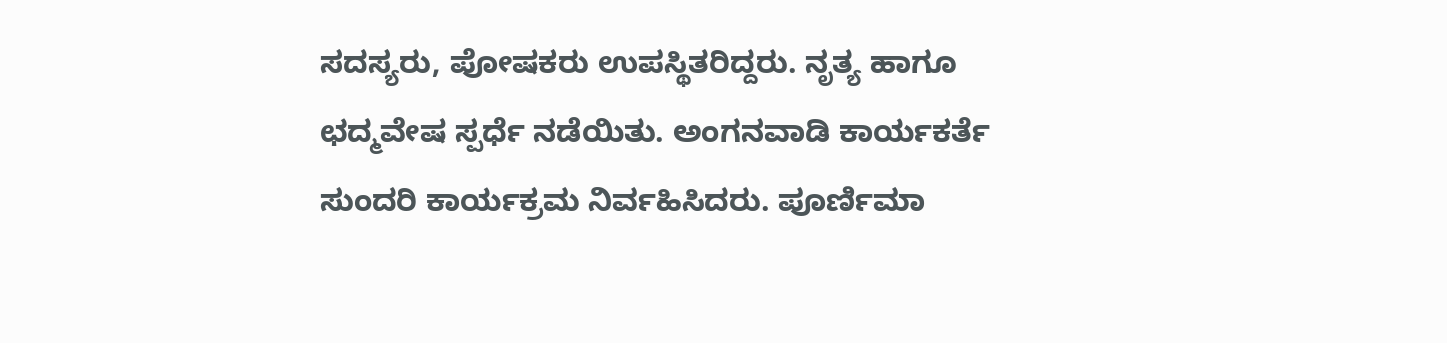ಸದಸ್ಯರು, ಪೋಷಕರು ಉಪಸ್ಥಿತರಿದ್ದರು. ನೃತ್ಯ ಹಾಗೂ ಛದ್ಮವೇಷ ಸ್ಪರ್ಧೆ ನಡೆಯಿತು. ಅಂಗನವಾಡಿ ಕಾರ್ಯಕರ್ತೆ ಸುಂದರಿ ಕಾರ್ಯಕ್ರಮ ನಿರ್ವಹಿಸಿದರು. ಪೂರ್ಣಿಮಾ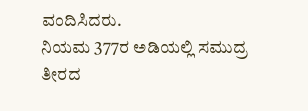ವಂದಿಸಿದರು.
ನಿಯಮ 377ರ ಅಡಿಯಲ್ಲಿ ಸಮುದ್ರ ತೀರದ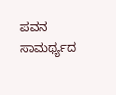ಪವನ ಸಾಮರ್ಥ್ಯದ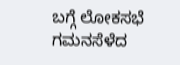ಬಗ್ಗೆ ಲೋಕಸಭೆ ಗಮನಸೆಳೆದ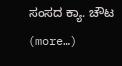ಸಂಸದ ಕ್ಯಾ. ಚೌಟ (more…)